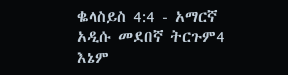ቈላስይስ 4:4 - አማርኛ አዲሱ መደበኛ ትርጉም4 እኔም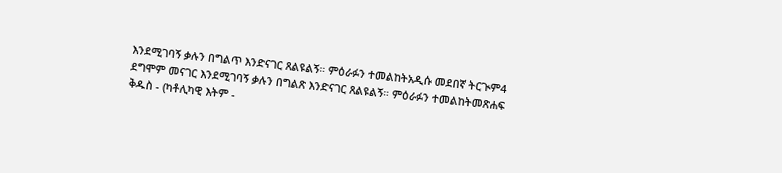እንደሚገባኝ ቃሉን በግልጥ እንድናገር ጸልዩልኝ። ምዕራፉን ተመልከትአዲሱ መደበኛ ትርጒም4 ደግሞም መናገር እንደሚገባኝ ቃሉን በግልጽ እንድናገር ጸልዩልኝ። ምዕራፉን ተመልከትመጽሐፍ ቅዱስ - (ካቶሊካዊ እትም -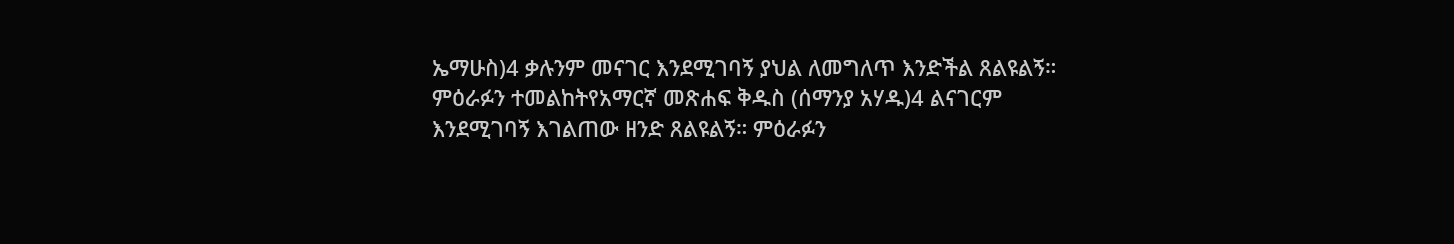ኤማሁስ)4 ቃሉንም መናገር እንደሚገባኝ ያህል ለመግለጥ እንድችል ጸልዩልኝ። ምዕራፉን ተመልከትየአማርኛ መጽሐፍ ቅዱስ (ሰማንያ አሃዱ)4 ልናገርም እንደሚገባኝ እገልጠው ዘንድ ጸልዩልኝ። ምዕራፉን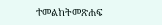ተመልከትመጽሐፍ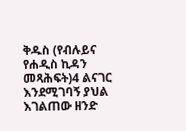ቅዱስ (የብሉይና የሐዲስ ኪዳን መጻሕፍት)4 ልናገር እንደሚገባኝ ያህል እገልጠው ዘንድ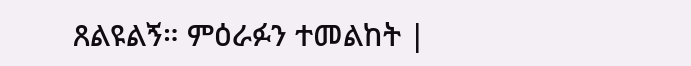ጸልዩልኝ። ምዕራፉን ተመልከት |